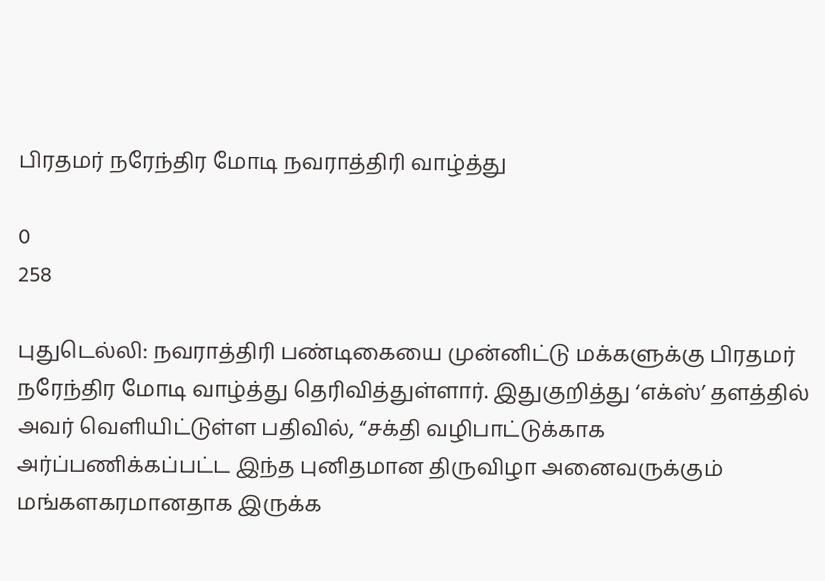பிரதமர் நரேந்திர மோடி நவராத்திரி வாழ்த்து

0
258

புதுடெல்லி: நவராத்திரி பண்டிகையை முன்னிட்டு மக்களுக்கு பிரதமர் நரேந்திர மோடி வாழ்த்து தெரிவித்துள்ளார். இதுகுறித்து ‘எக்ஸ்’ தளத்தில் அவர் வெளியிட்டுள்ள பதிவில், “சக்தி வழிபாட்டுக்காக அர்ப்பணிக்கப்பட்ட இந்த புனிதமான திருவிழா அனைவருக்கும் மங்களகரமானதாக இருக்க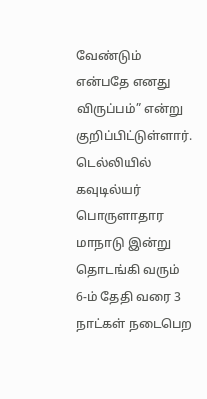வேண்டும் என்பதே எனது விருப்பம்” என்று குறிப்பிட்டுள்ளார். டெல்லியில் கவுடில்யர் பொருளாதார மாநாடு இன்று தொடங்கி வரும் 6-ம் தேதி வரை 3 நாட்கள் நடைபெற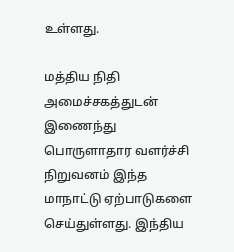உள்ளது.

மத்திய நிதி அமைச்சகத்துடன் இணைந்து பொருளாதார வளர்ச்சி நிறுவனம் இந்த மாநாட்டு ஏற்பாடுகளை செய்துள்ளது. இந்திய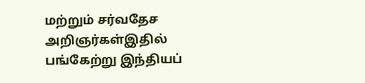மற்றும் சர்வதேச அறிஞர்கள்இதில் பங்கேற்று இந்தியப்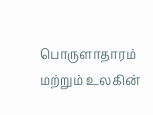பொருளாதாரம் மற்றும் உலகின்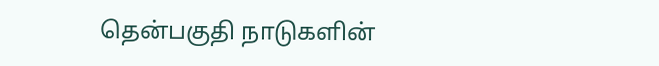தென்பகுதி நாடுகளின்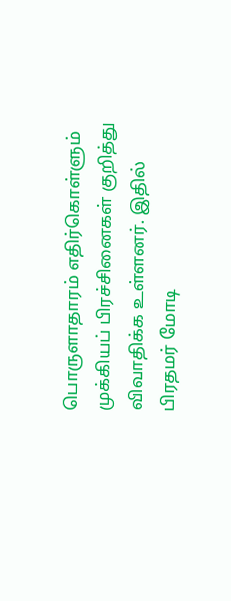பொருளாதாரம் எதிர்கொள்ளும் முக்கியப் பிரச்சினைகள் குறித்து விவாதிக்க உள்ளனர். இதில் பிரதமர் மோடி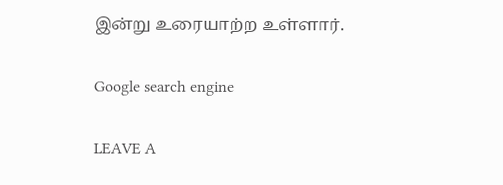இன்று உரையாற்ற உள்ளார்.

Google search engine

LEAVE A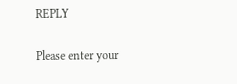REPLY

Please enter your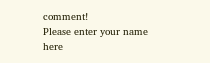comment!
Please enter your name here